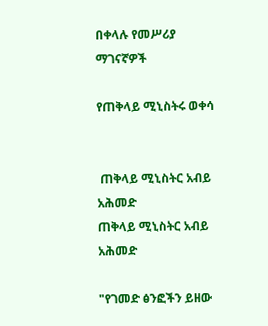በቀላሉ የመሥሪያ ማገናኛዎች

የጠቅላይ ሚኒስትሩ ወቀሳ


 ጠቅላይ ሚኒስትር አብይ አሕመድ
ጠቅላይ ሚኒስትር አብይ አሕመድ

"የገመድ ፅንፎችን ይዘው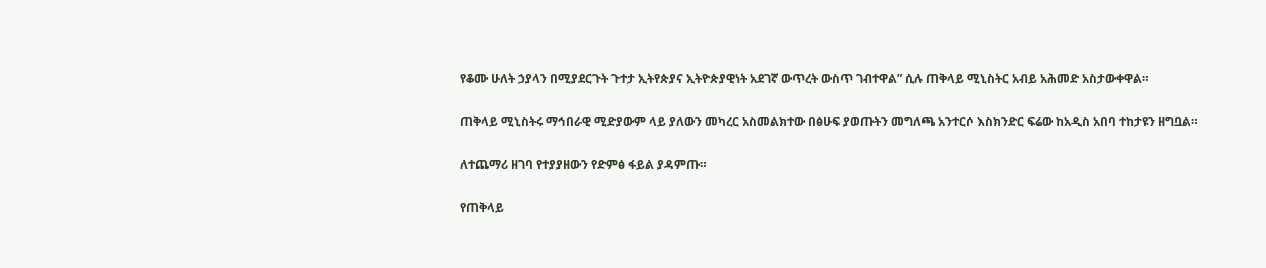የቆሙ ሁለት ኃያላን በሚያደርጉት ጉተታ ኢትየጵያና ኢትዮጵያዊነት አደገኛ ውጥረት ውስጥ ገብተዋል” ሲሉ ጠቅላይ ሚኒስትር አብይ አሕመድ አስታውቀዋል።

ጠቅላይ ሚኒስትሩ ማኅበራዊ ሚድያውም ላይ ያለውን መካረር አስመልክተው በፅሁፍ ያወጡትን መግለጫ አንተርሶ እስክንድር ፍሬው ከአዲስ አበባ ተከታዩን ዘግቧል።

ለተጨማሪ ዘገባ የተያያዘውን የድምፅ ፋይል ያዳምጡ።

የጠቅላይ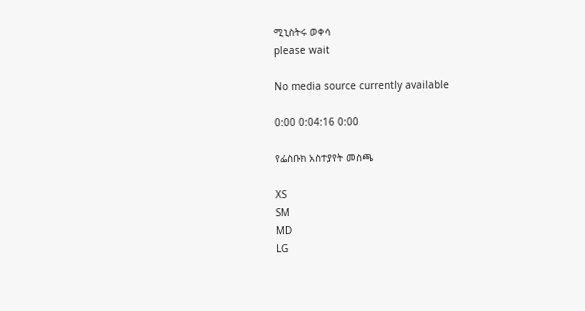ሚኒስትሩ ወቀሳ
please wait

No media source currently available

0:00 0:04:16 0:00

የፌስቡክ አስተያየት መስጫ

XS
SM
MD
LG